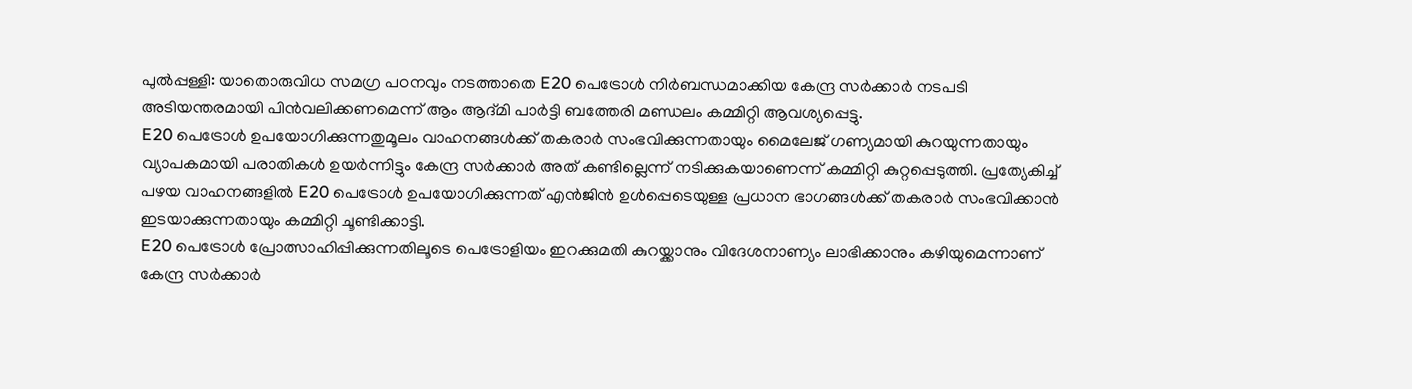പുൽപ്പള്ളി: യാതൊരുവിധ സമഗ്ര പഠനവും നടത്താതെ E20 പെട്രോൾ നിർബന്ധമാക്കിയ കേന്ദ്ര സർക്കാർ നടപടി അടിയന്തരമായി പിൻവലിക്കണമെന്ന് ആം ആദ്മി പാർട്ടി ബത്തേരി മണ്ഡലം കമ്മിറ്റി ആവശ്യപ്പെട്ടു.
E20 പെട്രോൾ ഉപയോഗിക്കുന്നതുമൂലം വാഹനങ്ങൾക്ക് തകരാർ സംഭവിക്കുന്നതായും മൈലേജ് ഗണ്യമായി കുറയുന്നതായും വ്യാപകമായി പരാതികൾ ഉയർന്നിട്ടും കേന്ദ്ര സർക്കാർ അത് കണ്ടില്ലെന്ന് നടിക്കുകയാണെന്ന് കമ്മിറ്റി കുറ്റപ്പെടുത്തി. പ്രത്യേകിച്ച് പഴയ വാഹനങ്ങളിൽ E20 പെട്രോൾ ഉപയോഗിക്കുന്നത് എൻജിൻ ഉൾപ്പെടെയുള്ള പ്രധാന ഭാഗങ്ങൾക്ക് തകരാർ സംഭവിക്കാൻ ഇടയാക്കുന്നതായും കമ്മിറ്റി ചൂണ്ടിക്കാട്ടി.
E20 പെട്രോൾ പ്രോത്സാഹിപ്പിക്കുന്നതിലൂടെ പെട്രോളിയം ഇറക്കുമതി കുറയ്ക്കാനും വിദേശനാണ്യം ലാഭിക്കാനും കഴിയുമെന്നാണ് കേന്ദ്ര സർക്കാർ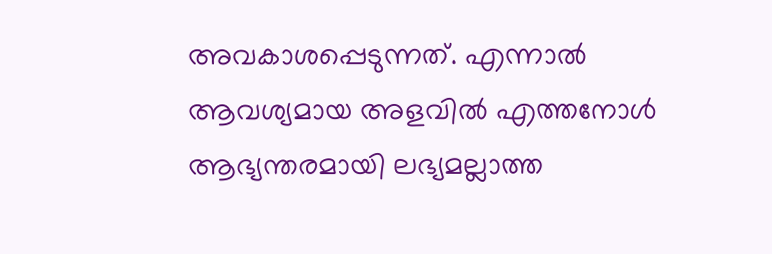അവകാശപ്പെടുന്നത്. എന്നാൽ ആവശ്യമായ അളവിൽ എത്തനോൾ ആഭ്യന്തരമായി ലഭ്യമല്ലാത്ത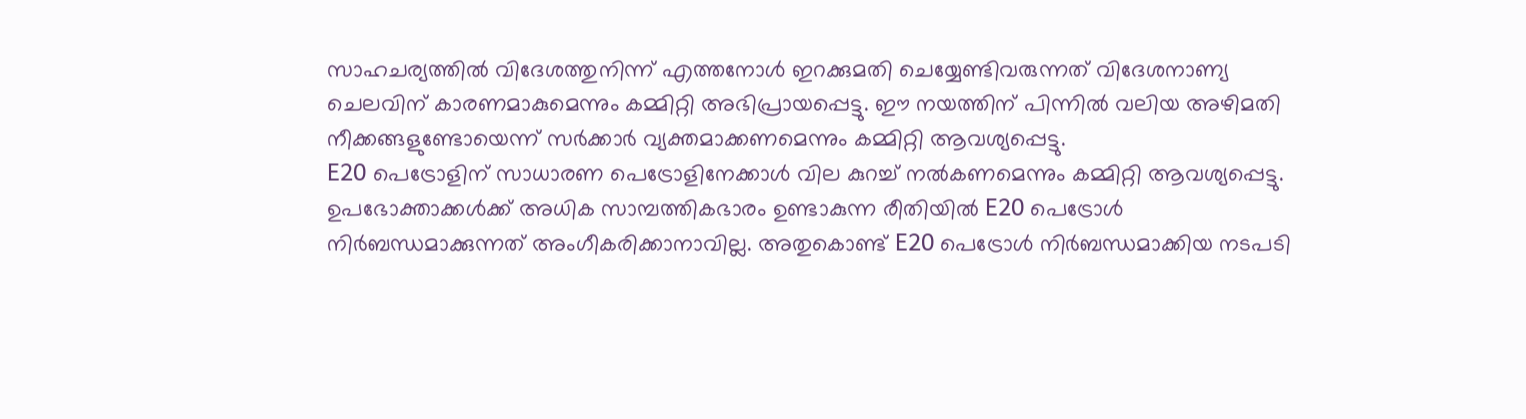സാഹചര്യത്തിൽ വിദേശത്തുനിന്ന് എത്തനോൾ ഇറക്കുമതി ചെയ്യേണ്ടിവരുന്നത് വിദേശനാണ്യ ചെലവിന് കാരണമാകുമെന്നും കമ്മിറ്റി അഭിപ്രായപ്പെട്ടു. ഈ നയത്തിന് പിന്നിൽ വലിയ അഴിമതി നീക്കങ്ങളുണ്ടോയെന്ന് സർക്കാർ വ്യക്തമാക്കണമെന്നും കമ്മിറ്റി ആവശ്യപ്പെട്ടു.
E20 പെട്രോളിന് സാധാരണ പെട്രോളിനേക്കാൾ വില കുറച്ച് നൽകണമെന്നും കമ്മിറ്റി ആവശ്യപ്പെട്ടു. ഉപഭോക്താക്കൾക്ക് അധിക സാമ്പത്തികഭാരം ഉണ്ടാകുന്ന രീതിയിൽ E20 പെട്രോൾ നിർബന്ധമാക്കുന്നത് അംഗീകരിക്കാനാവില്ല. അതുകൊണ്ട് E20 പെട്രോൾ നിർബന്ധമാക്കിയ നടപടി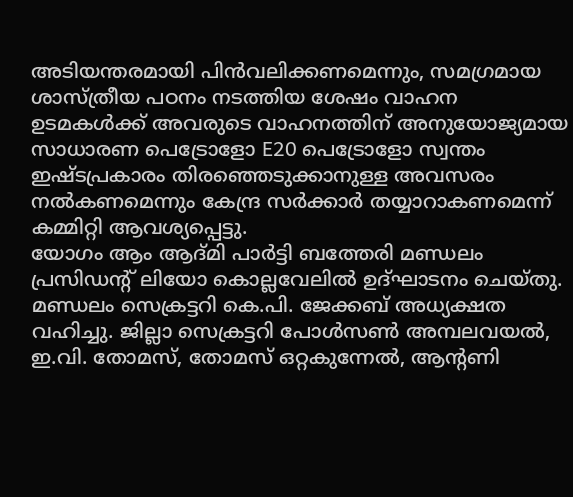അടിയന്തരമായി പിൻവലിക്കണമെന്നും, സമഗ്രമായ ശാസ്ത്രീയ പഠനം നടത്തിയ ശേഷം വാഹന ഉടമകൾക്ക് അവരുടെ വാഹനത്തിന് അനുയോജ്യമായ സാധാരണ പെട്രോളോ E20 പെട്രോളോ സ്വന്തം ഇഷ്ടപ്രകാരം തിരഞ്ഞെടുക്കാനുള്ള അവസരം നൽകണമെന്നും കേന്ദ്ര സർക്കാർ തയ്യാറാകണമെന്ന് കമ്മിറ്റി ആവശ്യപ്പെട്ടു.
യോഗം ആം ആദ്മി പാർട്ടി ബത്തേരി മണ്ഡലം പ്രസിഡന്റ് ലിയോ കൊല്ലവേലിൽ ഉദ്ഘാടനം ചെയ്തു. മണ്ഡലം സെക്രട്ടറി കെ.പി. ജേക്കബ് അധ്യക്ഷത വഹിച്ചു. ജില്ലാ സെക്രട്ടറി പോൾസൺ അമ്പലവയൽ, ഇ.വി. തോമസ്, തോമസ് ഒറ്റകുന്നേൽ, ആന്റണി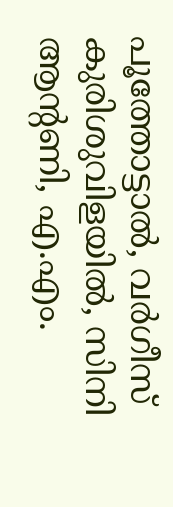പൂത്തോട്ടാൽ, വർഗീസ് കുരിശുവിളയിൽ, സിനി ആന്റണി, എ.എം.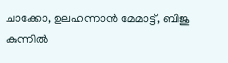ചാക്കോ, ഉലഹന്നാൻ മേമാട്ട്, ബിജു കുന്നിൽ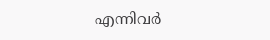എന്നിവർ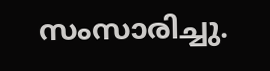സംസാരിച്ചു.